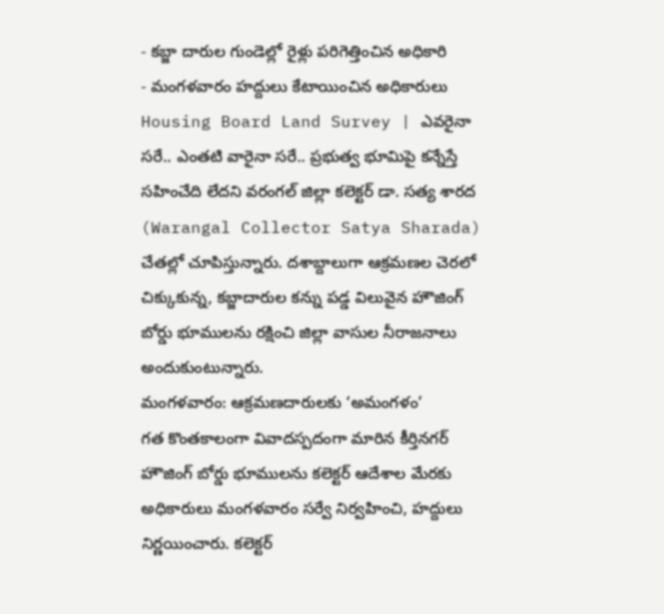- కబ్జా దారుల గుండెల్లో రైళ్లు పరిగెత్తించిన అధికారి
- మంగళవారం హద్దులు కేటాయించిన అధికారులు
Housing Board Land Survey | ఎవరైనా సరే.. ఎంతటి వారైనా సరే.. ప్రభుత్వ భూమిపై కన్నేస్తే సహించేది లేదని వరంగల్ జిల్లా కలెక్టర్ డా. సత్య శారద (Warangal Collector Satya Sharada) చేతల్లో చూపిస్తున్నారు. దశాబ్దాలుగా ఆక్రమణల చెరలో చిక్కుకున్న, కబ్జాదారుల కన్ను పడ్డ విలువైన హౌజింగ్ బోర్డు భూములను రక్షించి జిల్లా వాసుల నీరాజనాలు అందుకుంటున్నారు.
మంగళవారం: ఆక్రమణదారులకు ‘అమంగళం’
గత కొంతకాలంగా వివాదస్పదంగా మారిన కీర్తినగర్ హౌజింగ్ బోర్డు భూములను కలెక్టర్ ఆదేశాల మేరకు అధికారులు మంగళవారం సర్వే నిర్వహించి, హద్దులు నిర్ణయించారు. కలెక్టర్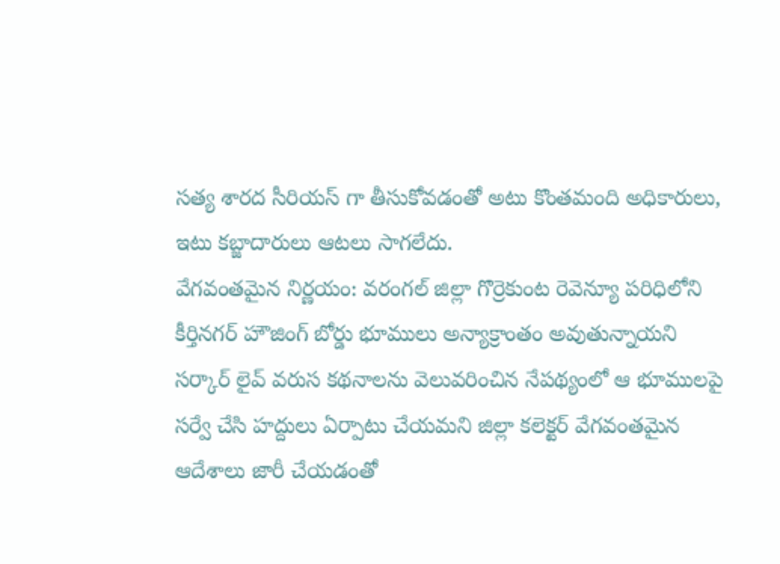సత్య శారద సీరియస్ గా తీసుకోవడంతో అటు కొంతమంది అధికారులు, ఇటు కబ్జాదారులు ఆటలు సాగలేదు.
వేగవంతమైన నిర్ణయం: వరంగల్ జిల్లా గొర్రెకుంట రెవెన్యూ పరిధిలోని కీర్తినగర్ హౌజింగ్ బోర్డు భూములు అన్యాక్రాంతం అవుతున్నాయని సర్కార్ లైవ్ వరుస కథనాలను వెలువరించిన నేపథ్యంలో ఆ భూములపై సర్వే చేసి హద్దులు ఏర్పాటు చేయమని జిల్లా కలెక్టర్ వేగవంతమైన ఆదేశాలు జారీ చేయడంతో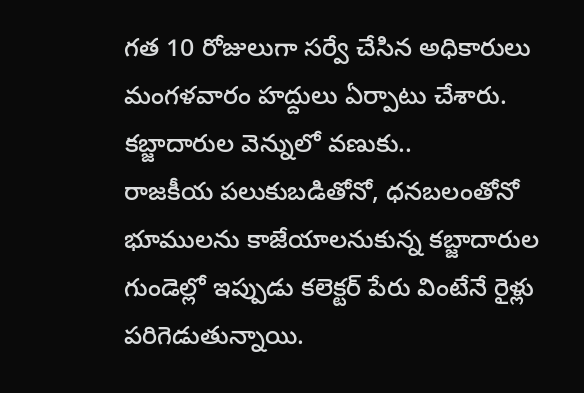గత 10 రోజులుగా సర్వే చేసిన అధికారులు మంగళవారం హద్దులు ఏర్పాటు చేశారు.
కబ్జాదారుల వెన్నులో వణుకు..
రాజకీయ పలుకుబడితోనో, ధనబలంతోనో భూములను కాజేయాలనుకున్న కబ్జాదారుల గుండెల్లో ఇప్పుడు కలెక్టర్ పేరు వింటేనే రైళ్లు పరిగెడుతున్నాయి.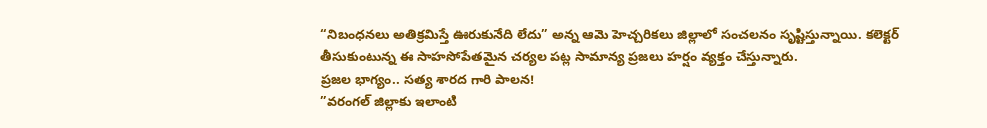“నిబంధనలు అతిక్రమిస్తే ఊరుకునేది లేదు” అన్న ఆమె హెచ్చరికలు జిల్లాలో సంచలనం సృష్టిస్తున్నాయి. కలెక్టర్ తీసుకుంటున్న ఈ సాహసోపేతమైన చర్యల పట్ల సామాన్య ప్రజలు హర్షం వ్యక్తం చేస్తున్నారు.
ప్రజల భాగ్యం.. సత్య శారద గారి పాలన!
”వరంగల్ జిల్లాకు ఇలాంటి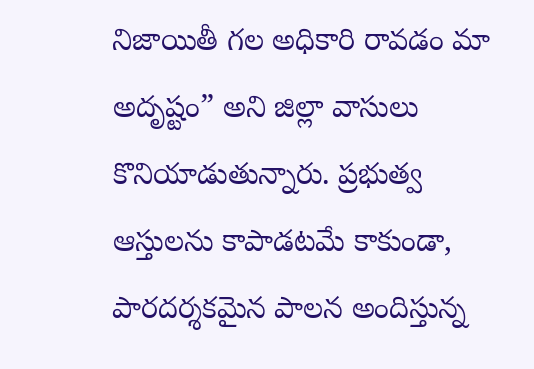నిజాయితీ గల అధికారి రావడం మా అదృష్టం” అని జిల్లా వాసులు కొనియాడుతున్నారు. ప్రభుత్వ ఆస్తులను కాపాడటమే కాకుండా, పారదర్శకమైన పాలన అందిస్తున్న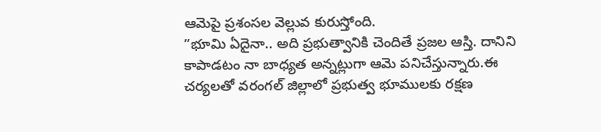ఆమెపై ప్రశంసల వెల్లువ కురుస్తోంది.
”భూమి ఏదైనా.. అది ప్రభుత్వానికి చెందితే ప్రజల ఆస్తి. దానిని కాపాడటం నా బాధ్యత అన్నట్లుగా ఆమె పనిచేస్తున్నారు.ఈ చర్యలతో వరంగల్ జిల్లాలో ప్రభుత్వ భూములకు రక్షణ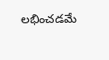లభించడమే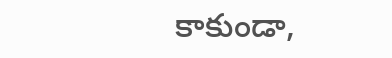కాకుండా,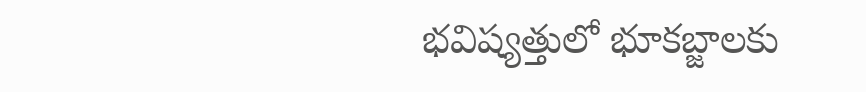భవిష్యత్తులో భూకబ్జాలకు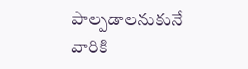పాల్పడాలనుకునే వారికి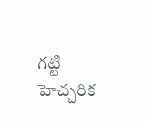గట్టి హెచ్చరిక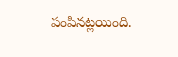పంపినట్లయింది.